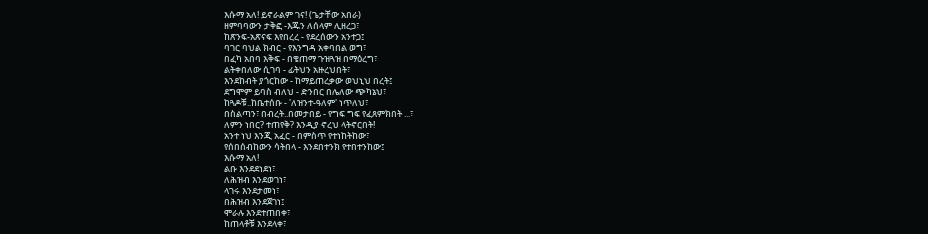እሱማ አለ! ይኖራልም ገና! (ጌታቸው አበራ)
ዘምባባውን ታቅፎ -እጁን ለሰላም ሊዘረጋ፣
ከጽንፍ-አጽናፍ እየበረረ - የደረሰውን አንተጋ፤
ባገር ባህል ክብር - የእንግዳ አቀባበል ወግ፣
በፈካ አበባ እቅፍ - በቄጠማ ጉዝጓዝ በማዕረግ፣
ልትቀበለው ሲገባ - ፊትህን አዙረህበት፣
እንደከብት ያጎርከው - ከማይጠረቃው ወህኒህ በረት፤
ደግሞም ይባስ ብለህ - ድንበር በሌለው ጭካኔህ፣
ከጓዶቹ..ከቤተሰቡ - 'ለዝንተ-ዓለም' ነጥለህ፣
በስልጣን፣ በብረት..በመታበይ - የግፍ ግፍ የፈጸምክበት ...፣
ለምን ነበር? ተጠየቅ? እንዲያ ኖረህ ላትኖርበት!
አንተ ነህ እንጂ አፈር - በምስጥ የተነከትከው፣
የሰበሰብከውን ሳትበላ - እንደበተንክ የተበተንከው፤
እሱማ አለ!
ልቡ እንደደነደነ፣
ለሕዝብ እንደወገነ፣
ላገሩ እንደታመነ፣
በሕዝብ እንደጀገነ፤
ሞራሉ እንደተጠበቀ፣
ከጠላቶቹ እንደላቀ፣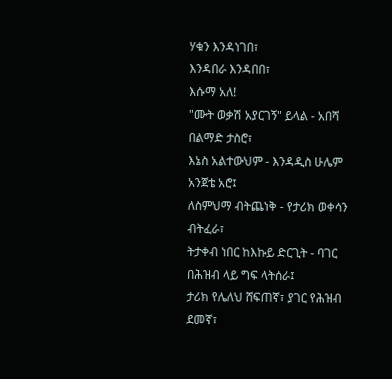ሃቁን እንዳነገበ፣
እንዳበራ እንዳበበ፣
እሱማ አለ!
"ሙት ወቃሽ አያርገኝ" ይላል - አበሻ በልማድ ታስሮ፣
እኔስ አልተውህም - እንዳዲስ ሁሌም አንጀቴ አሮ፤
ለስምህማ ብትጨነቅ - የታሪክ ወቀሳን ብትፈራ፣
ትታቀብ ነበር ከእኩይ ድርጊት - ባገር በሕዝብ ላይ ግፍ ላትሰራ፤
ታሪክ የሌለህ ሸፍጠኛ፣ ያገር የሕዝብ ደመኛ፣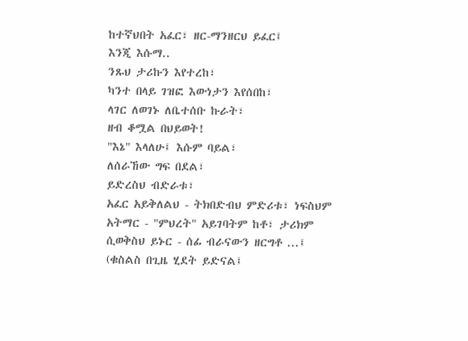ከተኛህበት አፈር፣ ዘር-ማንዘርህ ይፈር፤
እንጂ እሱማ..
ንጹህ ታሪኩን እየተረከ፣
ካንተ በላይ ገዝፎ እውነታን እየሰበከ፣
ላገር ለወገኑ ለቤተሰቡ ኩራት፣
ዘብ ቆሟል በህይወት!
"እኔ" እላለሁ፤ እሱም ባይል፣
ለሰራኸው ግፍ በደል፣
ይድረስህ ብድራቱ፣
አፈር አይቅለልህ - ትክበድብህ ምድሪቱ፣ ነፍስህም
አትማር - "ምህረት" አይገባትም ከቶ፣ ታሪክም
ሲወቅስህ ይኑር - ሰፊ ብራናውን ዘርግቶ ...፤
(ቁስልስ በጊዜ ሂደት ይድናል፤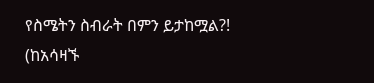የስሜትን ስብራት በምን ይታከሟል?!
(ከአሳዛኙ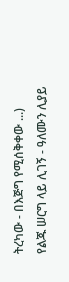ትረካው - በእጅግ የሚሰቅቀው ...)
የልጁ ሠርግ ላይ ሊገኝ - ዓለሙን ሊያይ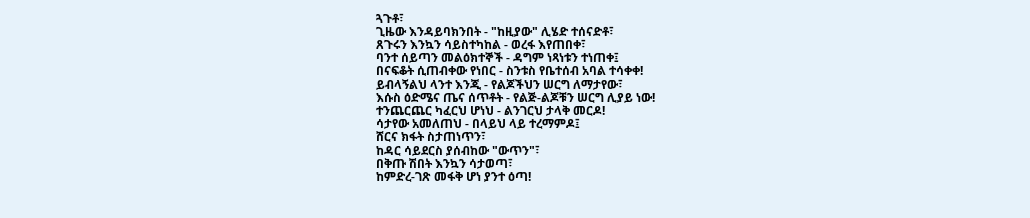ጓጉቶ፣
ጊዜው እንዳይባክንበት - "ከዚያው" ሊሄድ ተሰናድቶ፣
ጸጉሩን እንኳን ሳይስተካከል - ወረፋ እየጠበቀ፣
ባንተ ሰይጣን መልዕክተኞች - ዳግም ነጻነቱን ተነጠቀ፤
በናፍቆት ሲጠብቀው የነበር - ስንቱስ የቤተሰብ አባል ተሳቀቀ!
ይብላኝልህ ላንተ እንጂ - የልጆችህን ሠርግ ለማታየው፣
እሱስ ዕድሜና ጤና ሰጥቶት - የልጅ-ልጆቹን ሠርግ ሊያይ ነው!
ተንጨርጨር ካፈርህ ሆነህ - ልንገርህ ታላቅ መርዶ!
ሳታየው አመለጠህ - በላይህ ላይ ተረማምዶ፤
ሸርና ክፋት ስታጠነጥን፣
ከዳር ሳይደርስ ያሰብከው "ውጥን"፣
በቅጡ ሽበት እንኳን ሳታወጣ፣
ከምድረ-ገጽ መፋቅ ሆነ ያንተ ዕጣ!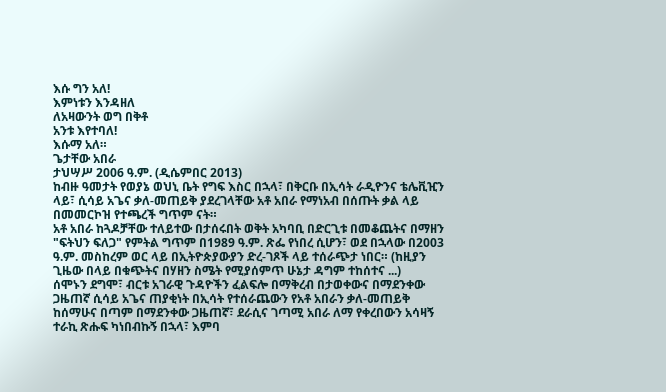እሱ ግን አለ!
እምነቱን እንዳዘለ
ለአዛውንት ወግ በቅቶ
አንቱ እየተባለ!
እሱማ አለ።
ጌታቸው አበራ
ታህሣሥ 2006 ዓ.ም. (ዲሴምበር 2013)
ከብዙ ዓመታት የወያኔ ወህኒ ቤት የግፍ እስር በኋላ፣ በቅርቡ በኢሳት ራዲዮንና ቴሌቪዢን ላይ፣ ሲሳይ አጌና ቃለ-መጠይቅ ያደረገላቸው አቶ አበራ የማነአብ በሰጡት ቃል ላይ በመመርኮዝ የተጫረች ግጥም ናት።
አቶ አበራ ከጓዶቻቸው ተለይተው በታሰሩበት ወቅት አካባቢ በድርጊቱ በመቆጨትና በማዘን "ፍትህን ፍለጋ" የምትል ግጥም በ1989 ዓ.ም. ጽፌ የነበረ ሲሆን፣ ወደ በኋላው በ2003 ዓ.ም. መስከረም ወር ላይ በኢትዮጵያውያን ድረ-ገጾች ላይ ተሰራጭታ ነበር። (ከዚያን ጊዜው በላይ በቁጭትና በሃዘን ስሜት የሚያሰምጥ ሁኔታ ዳግም ተከሰተና ...)
ሰሞኑን ደግሞ፣ ብርቱ አገራዊ ጉዳዮችን ፈልፍሎ በማቅረብ በታወቀውና በማደንቀው ጋዜጠኛ ሲሳይ አጌና ጠያቂነት በኢሳት የተሰራጨውን የአቶ አበራን ቃለ-መጠይቅ ከሰማሁና በጣም በማደንቀው ጋዜጠኛ፣ ደራሲና ገጣሚ አበራ ለማ የቀረበውን አሳዛኝ ተራኪ ጽሑፍ ካነበብኩኝ በኋላ፣ እምባ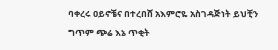ባቀረሩ ዐይኖቼና በተረበሸ አእምሮዬ አስገዳጅነት ይህቺን ግጥም ጭሬ እኔ ጥቂት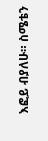እፎይ ብያለሁ። ስሜቴን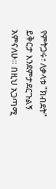የምትጋሩ፣ ለቃላቱ "ክብደት" ይቅርታ እንደምታደርጉልኝ አምናለሁ። በዚህ አጋጣሚ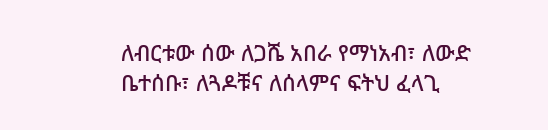ለብርቱው ሰው ለጋሼ አበራ የማነአብ፣ ለውድ ቤተሰቡ፣ ለጓዶቹና ለሰላምና ፍትህ ፈላጊ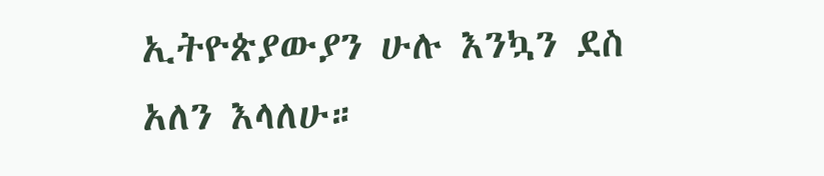ኢትዮጵያውያን ሁሉ እንኳን ደስ አለን እላለሁ።